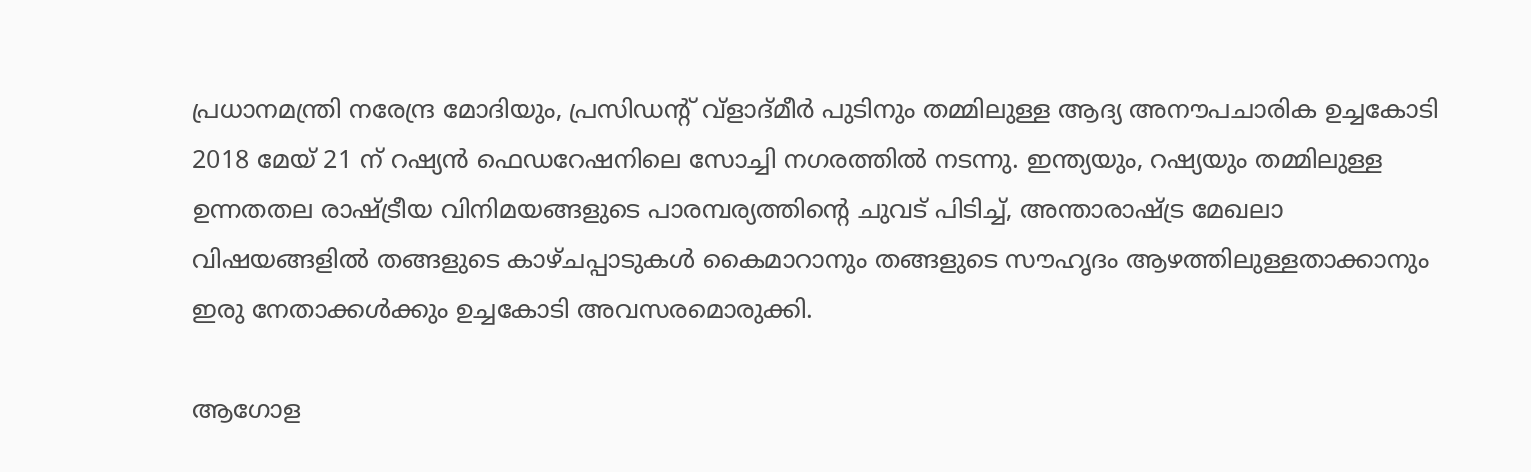പ്രധാനമന്ത്രി നരേന്ദ്ര മോദിയും, പ്രസിഡന്‍റ് വ്ളാദ്മീര്‍ പുടിനും തമ്മിലുള്ള ആദ്യ അനൗപചാരിക ഉച്ചകോടി 2018 മേയ് 21 ന് റഷ്യന്‍‌ ഫെഡറേഷനിലെ സോച്ചി നഗരത്തില്‍ നടന്നു. ഇന്ത്യയും, റഷ്യയും തമ്മിലുള്ള ഉന്നതതല രാഷ്ട്രീയ വിനിമയങ്ങളുടെ പാരമ്പര്യത്തിന്‍റെ ചുവട് പിടിച്ച്, അന്താരാഷ്ട്ര മേഖലാ വിഷയങ്ങളില്‍ തങ്ങളുടെ കാഴ്ചപ്പാടുകള്‍ കൈമാറാനും തങ്ങളുടെ സൗഹൃദം ആഴത്തിലുള്ളതാക്കാനും ഇരു നേതാക്കള്‍ക്കും ഉച്ചകോടി അവസരമൊരുക്കി.

ആഗോള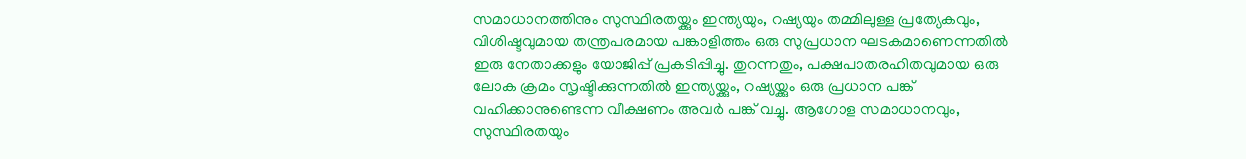സമാധാനത്തിനും സുസ്ഥിരതയ്ക്കും ഇന്ത്യയും, റഷ്യയും തമ്മിലുള്ള പ്രത്യേകവും, വിശിഷ്ടവുമായ തന്ത്രപരമായ പങ്കാളിത്തം ഒരു സുപ്രധാന ഘടകമാണെന്നതില്‍ ഇരു നേതാക്കളും യോജിപ്പ് പ്രകടിപ്പിച്ചു. തുറന്നതും, പക്ഷപാതരഹിതവുമായ ഒരു ലോക ക്രമം സൃഷ്ടിക്കുന്നതില്‍ ഇന്ത്യയ്ക്കും, റഷ്യയ്ക്കും ഒരു പ്രധാന പങ്ക് വഹിക്കാനുണ്ടെന്ന വീക്ഷണം അവര്‍ പങ്ക് വച്ചു. ആഗോള സമാധാനവും, സുസ്ഥിരതയും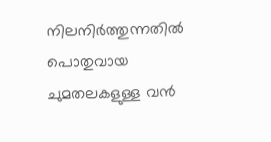നിലനിര്‍‌ത്തുന്നതില്‍ പൊതുവായ ചുമതലകളുള്ള വന്‍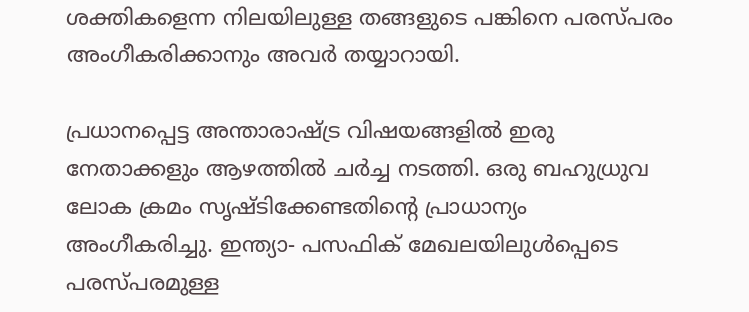ശക്തികളെന്ന നിലയിലുള്ള തങ്ങളുടെ പങ്കിനെ പരസ്പരം അംഗീകരിക്കാനും അവര്‍ തയ്യാറായി.

പ്രധാനപ്പെട്ട അന്താരാഷ്ട്ര വിഷയങ്ങളില്‍ ഇരു നേതാക്കളും ആഴത്തില്‍ ചര്‍ച്ച നടത്തി. ഒരു ബഹുധ്രുവ ലോക ക്രമം സൃഷ്ടിക്കേണ്ടതിന്‍റെ പ്രാധാന്യം അംഗീകരിച്ചു. ഇന്ത്യാ- പസഫിക് മേഖലയിലുള്‍പ്പെടെ പരസ്പരമുള്ള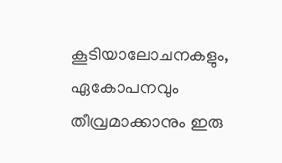കൂടിയാലോചനകളും, ഏകോപനവും തീവ്രമാക്കാനും ഇരു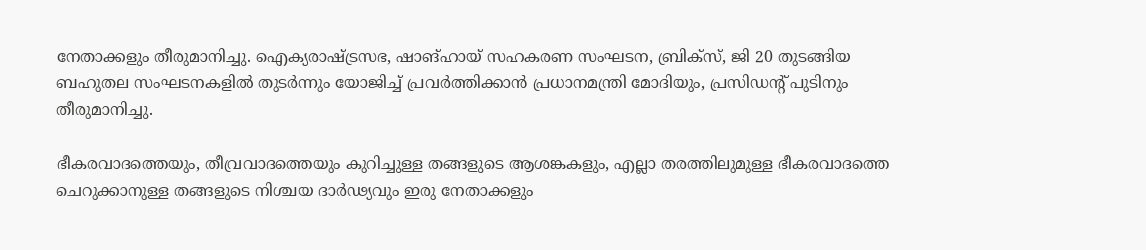നേതാക്കളും തീരുമാനിച്ചു. ഐക്യരാഷ്ട്രസഭ, ഷാങ്ഹായ് സഹകരണ സംഘടന, ബ്രിക്സ്, ജി 20 തുടങ്ങിയ ബഹുതല സംഘടനകളില്‍ തുടര്‍ന്നും യോജിച്ച് പ്രവര്‍ത്തിക്കാന്‍ പ്രധാനമന്ത്രി മോദിയും, പ്രസിഡന്‍റ് പുടിനും തീരുമാനിച്ചു.

ഭീകരവാദത്തെയും, തീവ്രവാദത്തെയും കുറിച്ചുള്ള തങ്ങളുടെ ആശങ്കകളും, എല്ലാ തരത്തിലുമുള്ള ഭീകരവാദത്തെ ചെറുക്കാനുള്ള തങ്ങളുടെ നിശ്ചയ ദാര്‍ഢ്യവും ഇരു നേതാക്കളും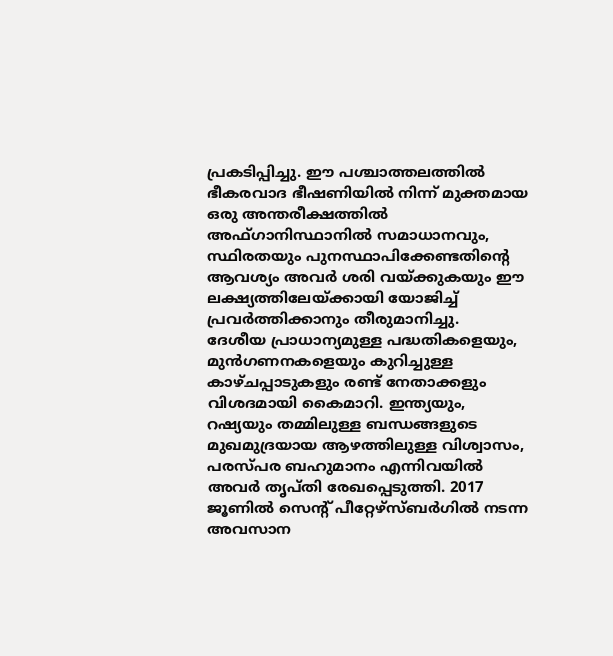പ്രകടിപ്പിച്ചു. ഈ പശ്ചാത്തലത്തില്‍ ഭീകരവാദ ഭീഷണിയില്‍ നിന്ന് മുക്തമായ ഒരു അന്തരീക്ഷത്തില്‍ അഫ്ഗാനിസ്ഥാനില്‍ സമാധാനവും, സ്ഥിരതയും പുനസ്ഥാപിക്കേണ്ടതിന്‍റെ ആവശ്യം അവര്‍ ശരി വയ്ക്കുകയും ഈ ലക്ഷ്യത്തിലേയ്ക്കായി യോജിച്ച് പ്രവര്‍ത്തിക്കാനും തീരുമാനിച്ചു.
ദേശീയ പ്രാധാന്യമുള്ള പദ്ധതികളെയും, മുന്‍ഗണനകളെയും കുറിച്ചുള്ള കാഴ്ചപ്പാടുകളും രണ്ട് നേതാക്കളും വിശദമായി കൈമാറി. ഇന്ത്യയും, റഷ്യയും തമ്മിലുള്ള ബന്ധങ്ങളുടെ മുഖമുദ്രയായ ആഴത്തിലുള്ള വിശ്വാസം, പരസ്പര ബഹുമാനം എന്നിവയില്‍ അവര്‍ തൃപ്തി രേഖപ്പെടുത്തി. 2017 ജൂണില്‍ സെന്‍റ് പീറ്റേഴ്സ്ബര്‍ഗില്‍ നടന്ന അവസാന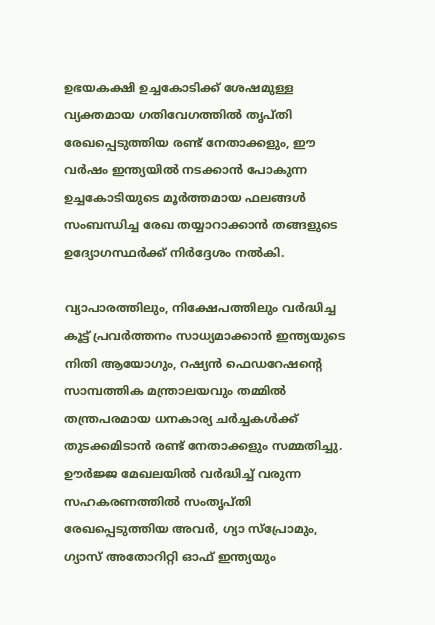ഉഭയകക്ഷി ഉച്ചകോടിക്ക് ശേഷമുള്ള വ്യക്തമായ ഗതിവേഗത്തില്‍ തൃപ്തി രേഖപ്പെടുത്തിയ രണ്ട് നേതാക്കളും, ഈ വര്‍ഷം ഇന്ത്യയില്‍ നടക്കാന്‍ പോകുന്ന ഉച്ചകോടിയുടെ മൂര്‍ത്തമായ ഫലങ്ങള്‍ സംബന്ധിച്ച രേഖ തയ്യാറാക്കാന്‍ തങ്ങളുടെ ഉദ്യോഗസ്ഥര്‍ക്ക് നിര്‍ദ്ദേശം നല്‍കി.

വ്യാപാരത്തിലും, നിക്ഷേപത്തിലും വര്‍‌ദ്ധിച്ച കൂട്ട് പ്രവര്‍ത്തനം സാധ്യമാക്കാന്‍ ഇന്ത്യയുടെ നിതി ആയോഗും, റഷ്യന്‍ ഫെഡറേഷന്‍റെ സാമ്പത്തിക മന്ത്രാലയവും തമ്മില്‍ തന്ത്രപരമായ ധനകാര്യ ചര്‍ച്ചകള്‍ക്ക് തുടക്കമിടാന്‍ രണ്ട് നേതാക്കളും സമ്മതിച്ചു. ഊര്‍ജ്ജ മേഖലയില്‍ വര്‍ദ്ധിച്ച് വരുന്ന സഹകരണത്തില്‍ സംതൃപ്തി രേഖപ്പെടുത്തിയ അവര്‍, ഗ്യാ സ്പ്രോമും, ഗ്യാസ് അതോറിറ്റി ഓഫ് ഇന്ത്യയും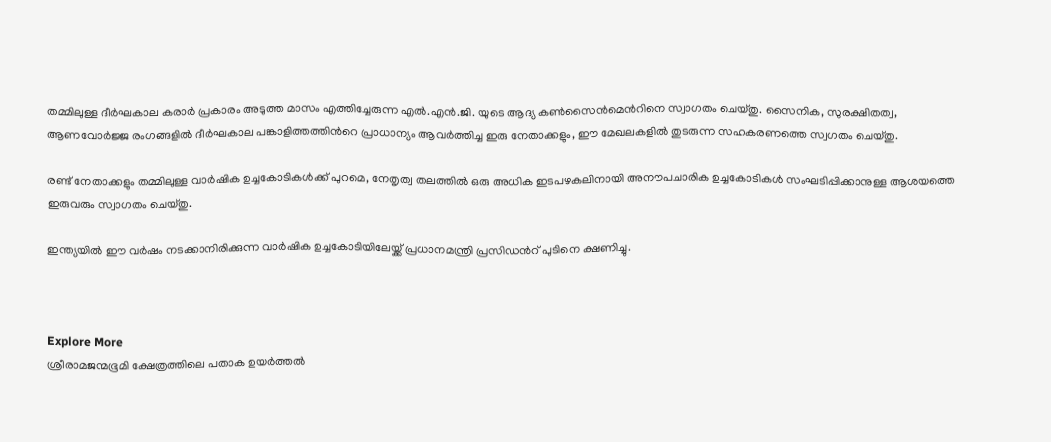തമ്മിലുള്ള ദീര്‍ഘകാല കരാര്‍ പ്രകാരം അടുത്ത മാസം എത്തിച്ചേരുന്ന എല്‍.എൻ.ജി. യുടെ ആദ്യ കണ്‍സൈന്‍മെന്‍റിനെ സ്വാഗതം ചെയ്തു. സൈനിക, സുരക്ഷിതത്വ, ആണവോര്‍ജ്ജ രംഗങ്ങളില്‍ ദീര്‍ഘകാല പങ്കാളിത്തത്തിന്‍റെ പ്രാധാന്യം ആവര്‍ത്തിച്ച ഇരു നേതാക്കളും, ഈ മേഖലകളില്‍ തുടരുന്ന സഹകരണത്തെ സ്വഗതം ചെയ്തു.

രണ്ട് നേതാക്കളും തമ്മിലുള്ള വാര്‍ഷിക ഉച്ചകോടികള്‍ക്ക് പുറമെ, നേതൃത്വ തലത്തില്‍ ഒരു അധിക ഇടപഴകലിനായി അനൗപചാരിക ഉച്ചകോടികള്‍ സംഘടിപ്പിക്കാനുള്ള ആശയത്തെ ഇരുവരും സ്വാഗതം ചെയ്തു.

ഇന്ത്യയില്‍ ഈ വര്‍ഷം നടക്കാനിരിക്കുന്ന വാര്‍ഷിക ഉച്ചകോടിയിലേയ്ക്ക് പ്രധാനമന്ത്രി പ്രസിഡന്‍റ് പുടിനെ ക്ഷണിച്ചു.



Explore More
ശ്രീരാമജന്മഭൂമി ക്ഷേത്രത്തിലെ പതാക ഉയർത്തൽ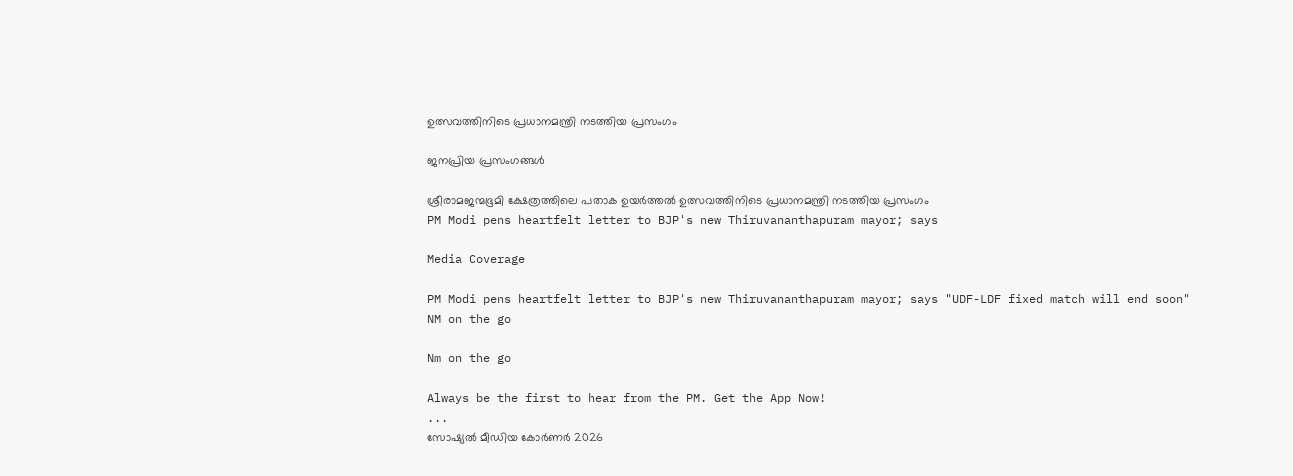ഉത്സവത്തിനിടെ പ്രധാനമന്ത്രി നടത്തിയ പ്രസംഗം

ജനപ്രിയ പ്രസംഗങ്ങൾ

ശ്രീരാമജന്മഭൂമി ക്ഷേത്രത്തിലെ പതാക ഉയർത്തൽ ഉത്സവത്തിനിടെ പ്രധാനമന്ത്രി നടത്തിയ പ്രസംഗം
PM Modi pens heartfelt letter to BJP's new Thiruvananthapuram mayor; says

Media Coverage

PM Modi pens heartfelt letter to BJP's new Thiruvananthapuram mayor; says "UDF-LDF fixed match will end soon"
NM on the go

Nm on the go

Always be the first to hear from the PM. Get the App Now!
...
സോഷ്യൽ മീഡിയ കോർണർ 2026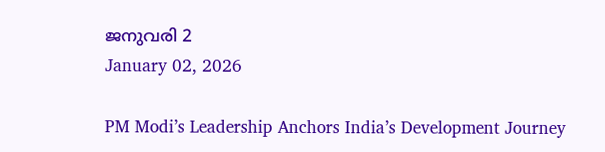ജനുവരി 2
January 02, 2026

PM Modi’s Leadership Anchors India’s Development Journey